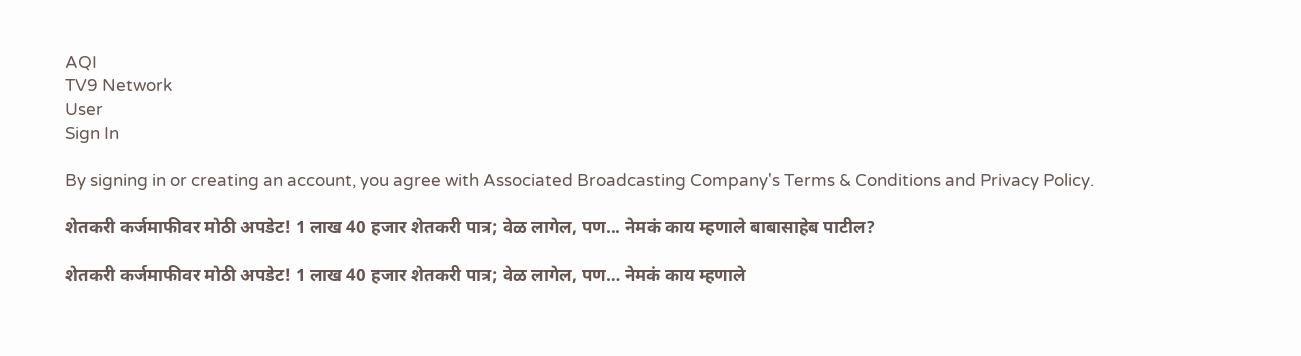AQI
TV9 Network
User
Sign In

By signing in or creating an account, you agree with Associated Broadcasting Company's Terms & Conditions and Privacy Policy.

शेतकरी कर्जमाफीवर मोठी अपडेट! 1 लाख 40 हजार शेतकरी पात्र; वेळ लागेल, पण... नेमकं काय म्हणाले बाबासाहेब पाटील?

शेतकरी कर्जमाफीवर मोठी अपडेट! 1 लाख 40 हजार शेतकरी पात्र; वेळ लागेल, पण… नेमकं काय म्हणाले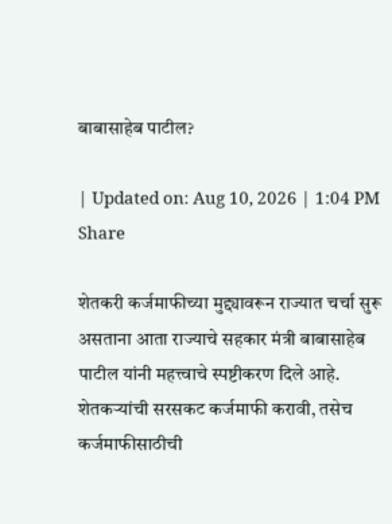बाबासाहेब पाटील?

| Updated on: Aug 10, 2026 | 1:04 PM
Share

शेतकरी कर्जमाफीच्या मुद्द्यावरून राज्यात चर्चा सुरू असताना आता राज्याचे सहकार मंत्री बाबासाहेब पाटील यांनी महत्त्वाचे स्पष्टीकरण दिले आहे. शेतकऱ्यांची सरसकट कर्जमाफी करावी, तसेच कर्जमाफीसाठीची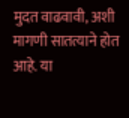मुदत वाढवावी, अशी मागणी सातत्याने होत आहे. या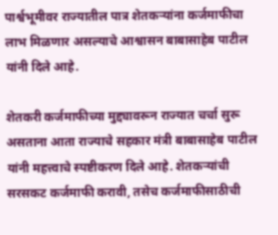पार्श्वभूमीवर राज्यातील पात्र शेतकऱ्यांना कर्जमाफीचा लाभ मिळणार असल्याचे आश्वासन बाबासाहेब पाटील यांनी दिले आहे.

शेतकरी कर्जमाफीच्या मुद्द्यावरून राज्यात चर्चा सुरू असताना आता राज्याचे सहकार मंत्री बाबासाहेब पाटील यांनी महत्त्वाचे स्पष्टीकरण दिले आहे. शेतकऱ्यांची सरसकट कर्जमाफी करावी, तसेच कर्जमाफीसाठीची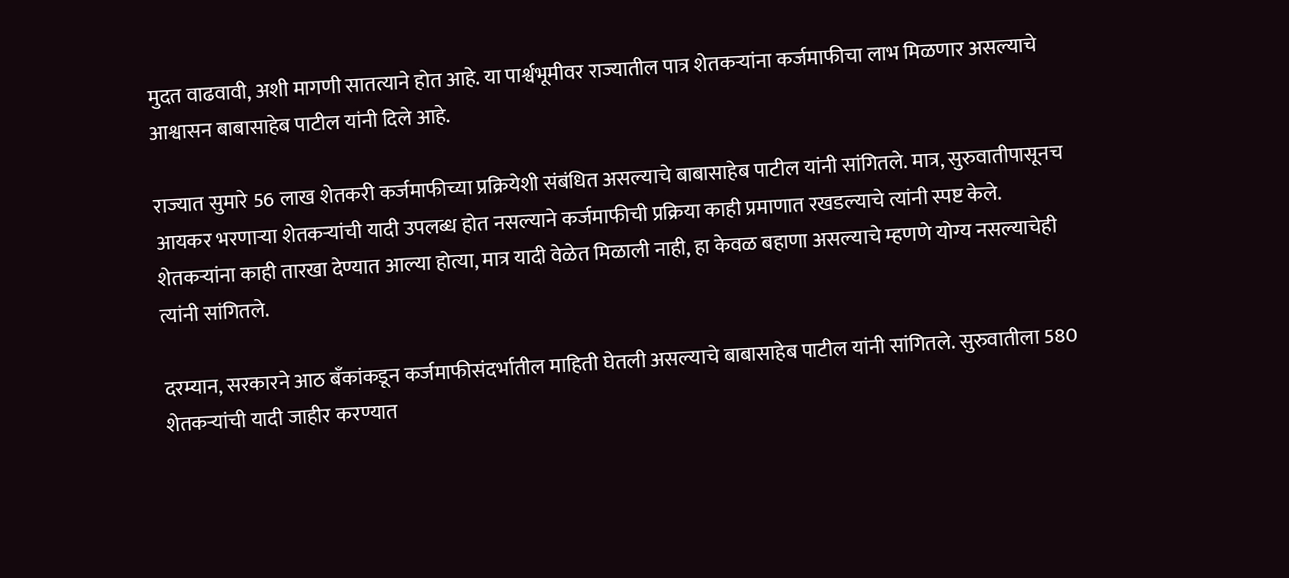मुदत वाढवावी, अशी मागणी सातत्याने होत आहे. या पार्श्वभूमीवर राज्यातील पात्र शेतकऱ्यांना कर्जमाफीचा लाभ मिळणार असल्याचे आश्वासन बाबासाहेब पाटील यांनी दिले आहे.

राज्यात सुमारे 56 लाख शेतकरी कर्जमाफीच्या प्रक्रियेशी संबंधित असल्याचे बाबासाहेब पाटील यांनी सांगितले. मात्र, सुरुवातीपासूनच आयकर भरणाऱ्या शेतकऱ्यांची यादी उपलब्ध होत नसल्याने कर्जमाफीची प्रक्रिया काही प्रमाणात रखडल्याचे त्यांनी स्पष्ट केले. शेतकऱ्यांना काही तारखा देण्यात आल्या होत्या, मात्र यादी वेळेत मिळाली नाही, हा केवळ बहाणा असल्याचे म्हणणे योग्य नसल्याचेही त्यांनी सांगितले.

दरम्यान, सरकारने आठ बँकांकडून कर्जमाफीसंदर्भातील माहिती घेतली असल्याचे बाबासाहेब पाटील यांनी सांगितले. सुरुवातीला 580 शेतकऱ्यांची यादी जाहीर करण्यात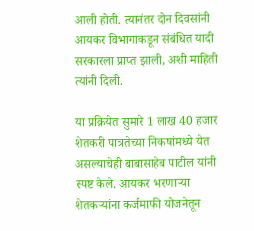आली होती. त्यानंतर दोन दिवसांनी आयकर विभागाकडून संबंधित यादी सरकारला प्राप्त झाली, अशी माहिती त्यांनी दिली.

या प्रक्रियेत सुमारे 1 लाख 40 हजार शेतकरी पात्रतेच्या निकषांमध्ये येत असल्याचेही बाबासाहेब पाटील यांनी स्पष्ट केले. आयकर भरणाऱ्या शेतकऱ्यांना कर्जमाफी योजनेतून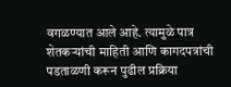वगळण्यात आले आहे. त्यामुळे पात्र शेतकऱ्यांची माहिती आणि कागदपत्रांची पडताळणी करून पुढील प्रक्रिया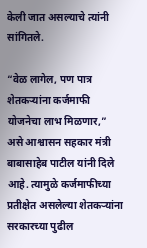केली जात असल्याचे त्यांनी सांगितले.

“वेळ लागेल, पण पात्र शेतकऱ्यांना कर्जमाफी योजनेचा लाभ मिळणार,” असे आश्वासन सहकार मंत्री बाबासाहेब पाटील यांनी दिले आहे. त्यामुळे कर्जमाफीच्या प्रतीक्षेत असलेल्या शेतकऱ्यांना सरकारच्या पुढील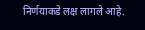निर्णयाकडे लक्ष लागले आहे.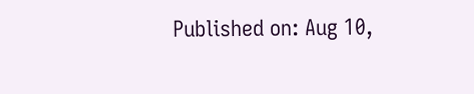Published on: Aug 10,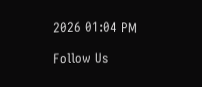2026 01:04 PM

Follow Us